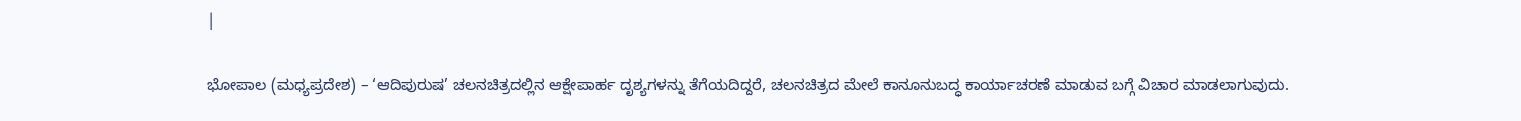|

ಭೋಪಾಲ (ಮಧ್ಯಪ್ರದೇಶ) – ‘ಆದಿಪುರುಷ’ ಚಲನಚಿತ್ರದಲ್ಲಿನ ಆಕ್ಷೇಪಾರ್ಹ ದೃಶ್ಯಗಳನ್ನು ತೆಗೆಯದಿದ್ದರೆ, ಚಲನಚಿತ್ರದ ಮೇಲೆ ಕಾನೂನುಬದ್ಧ ಕಾರ್ಯಾಚರಣೆ ಮಾಡುವ ಬಗ್ಗೆ ವಿಚಾರ ಮಾಡಲಾಗುವುದು.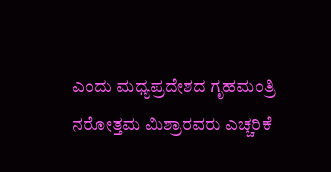ಎಂದು ಮಧ್ಯಪ್ರದೇಶದ ಗೃಹಮಂತ್ರಿ ನರೋತ್ತಮ ಮಿಶ್ರಾರವರು ಎಚ್ಚರಿಕೆ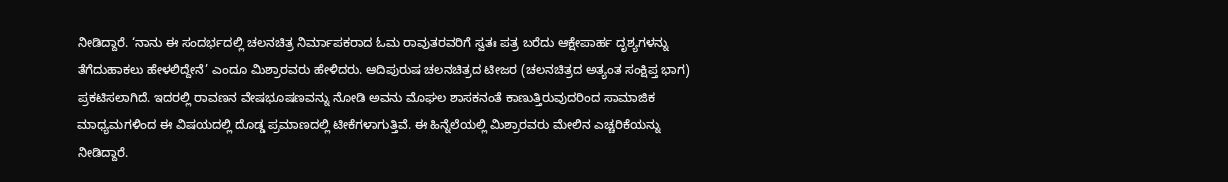ನೀಡಿದ್ದಾರೆ. ‘ನಾನು ಈ ಸಂದರ್ಭದಲ್ಲಿ ಚಲನಚಿತ್ರ ನಿರ್ಮಾಪಕರಾದ ಓಮ ರಾವುತರವರಿಗೆ ಸ್ವತಃ ಪತ್ರ ಬರೆದು ಆಕ್ಷೇಪಾರ್ಹ ದೃಶ್ಯಗಳನ್ನು ತೆಗೆದುಹಾಕಲು ಹೇಳಲಿದ್ದೇನೆ’ ಎಂದೂ ಮಿಶ್ರಾರವರು ಹೇಳಿದರು. ಆದಿಪುರುಷ ಚಲನಚಿತ್ರದ ಟೀಜರ (ಚಲನಚಿತ್ರದ ಅತ್ಯಂತ ಸಂಕ್ಷಿಪ್ತ ಭಾಗ) ಪ್ರಕಟಿಸಲಾಗಿದೆ. ಇದರಲ್ಲಿ ರಾವಣನ ವೇಷಭೂಷಣವನ್ನು ನೋಡಿ ಅವನು ಮೊಘಲ ಶಾಸಕನಂತೆ ಕಾಣುತ್ತಿರುವುದರಿಂದ ಸಾಮಾಜಿಕ ಮಾಧ್ಯಮಗಳಿಂದ ಈ ವಿಷಯದಲ್ಲಿ ದೊಡ್ಡ ಪ್ರಮಾಣದಲ್ಲಿ ಟೀಕೆಗಳಾಗುತ್ತಿವೆ. ಈ ಹಿನ್ನೆಲೆಯಲ್ಲಿ ಮಿಶ್ರಾರವರು ಮೇಲಿನ ಎಚ್ಚರಿಕೆಯನ್ನು ನೀಡಿದ್ದಾರೆ.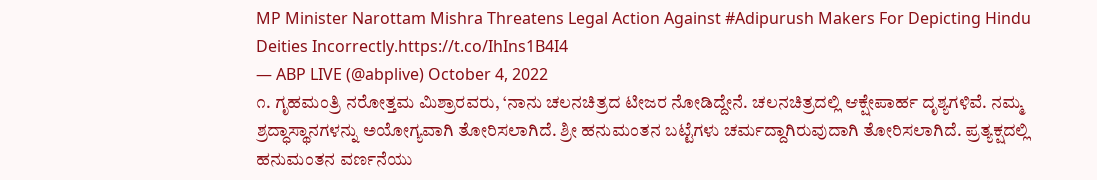MP Minister Narottam Mishra Threatens Legal Action Against #Adipurush Makers For Depicting Hindu Deities Incorrectly.https://t.co/IhIns1B4I4
— ABP LIVE (@abplive) October 4, 2022
೧. ಗೃಹಮಂತ್ರಿ ನರೋತ್ತಮ ಮಿಶ್ರಾರವರು, ‘ನಾನು ಚಲನಚಿತ್ರದ ಟೀಜರ ನೋಡಿದ್ದೇನೆ. ಚಲನಚಿತ್ರದಲ್ಲಿ ಆಕ್ಷೇಪಾರ್ಹ ದೃಶ್ಯಗಳಿವೆ. ನಮ್ಮ ಶ್ರದ್ಧಾಸ್ಥಾನಗಳನ್ನು ಅಯೋಗ್ಯವಾಗಿ ತೋರಿಸಲಾಗಿದೆ. ಶ್ರೀ ಹನುಮಂತನ ಬಟ್ಟೆಗಳು ಚರ್ಮದ್ದಾಗಿರುವುದಾಗಿ ತೋರಿಸಲಾಗಿದೆ. ಪ್ರತ್ಯಕ್ಷದಲ್ಲಿ ಹನುಮಂತನ ವರ್ಣನೆಯು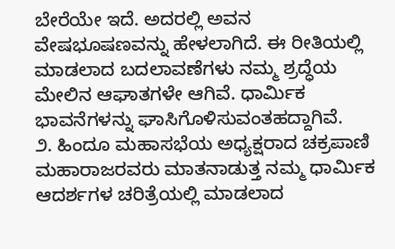ಬೇರೆಯೇ ಇದೆ. ಅದರಲ್ಲಿ ಅವನ ವೇಷಭೂಷಣವನ್ನು ಹೇಳಲಾಗಿದೆ. ಈ ರೀತಿಯಲ್ಲಿ ಮಾಡಲಾದ ಬದಲಾವಣೆಗಳು ನಮ್ಮ ಶ್ರದ್ಧೆಯ ಮೇಲಿನ ಆಘಾತಗಳೇ ಆಗಿವೆ. ಧಾರ್ಮಿಕ ಭಾವನೆಗಳನ್ನು ಘಾಸಿಗೊಳಿಸುವಂತಹದ್ದಾಗಿವೆ.
೨. ಹಿಂದೂ ಮಹಾಸಭೆಯ ಅಧ್ಯಕ್ಷರಾದ ಚಕ್ರಪಾಣಿ ಮಹಾರಾಜರವರು ಮಾತನಾಡುತ್ತ ನಮ್ಮ ಧಾರ್ಮಿಕ ಆದರ್ಶಗಳ ಚರಿತ್ರೆಯಲ್ಲಿ ಮಾಡಲಾದ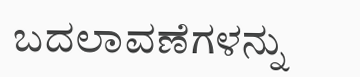ಬದಲಾವಣೆಗಳನ್ನು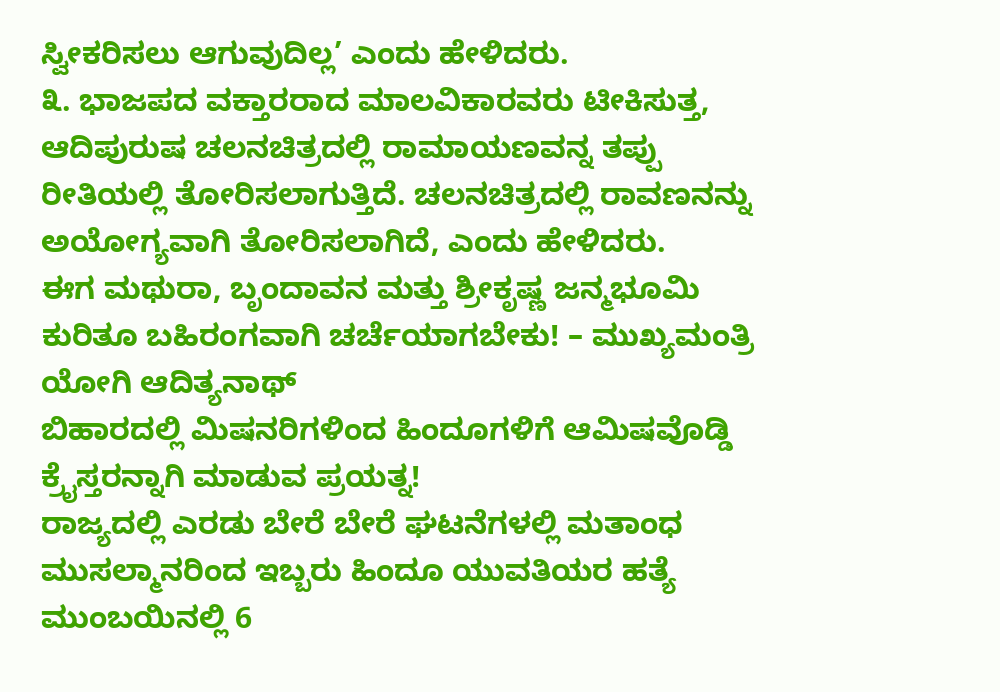ಸ್ವೀಕರಿಸಲು ಆಗುವುದಿಲ್ಲ’ ಎಂದು ಹೇಳಿದರು.
೩. ಭಾಜಪದ ವಕ್ತಾರರಾದ ಮಾಲವಿಕಾರವರು ಟೀಕಿಸುತ್ತ, ಆದಿಪುರುಷ ಚಲನಚಿತ್ರದಲ್ಲಿ ರಾಮಾಯಣವನ್ನ ತಪ್ಪು ರೀತಿಯಲ್ಲಿ ತೋರಿಸಲಾಗುತ್ತಿದೆ. ಚಲನಚಿತ್ರದಲ್ಲಿ ರಾವಣನನ್ನು ಅಯೋಗ್ಯವಾಗಿ ತೋರಿಸಲಾಗಿದೆ, ಎಂದು ಹೇಳಿದರು.
ಈಗ ಮಥುರಾ, ಬೃಂದಾವನ ಮತ್ತು ಶ್ರೀಕೃಷ್ಣ ಜನ್ಮಭೂಮಿ ಕುರಿತೂ ಬಹಿರಂಗವಾಗಿ ಚರ್ಚೆಯಾಗಬೇಕು! – ಮುಖ್ಯಮಂತ್ರಿ ಯೋಗಿ ಆದಿತ್ಯನಾಥ್
ಬಿಹಾರದಲ್ಲಿ ಮಿಷನರಿಗಳಿಂದ ಹಿಂದೂಗಳಿಗೆ ಆಮಿಷವೊಡ್ಡಿ ಕ್ರೈಸ್ತರನ್ನಾಗಿ ಮಾಡುವ ಪ್ರಯತ್ನ!
ರಾಜ್ಯದಲ್ಲಿ ಎರಡು ಬೇರೆ ಬೇರೆ ಘಟನೆಗಳಲ್ಲಿ ಮತಾಂಧ ಮುಸಲ್ಮಾನರಿಂದ ಇಬ್ಬರು ಹಿಂದೂ ಯುವತಿಯರ ಹತ್ಯೆ
ಮುಂಬಯಿನಲ್ಲಿ 6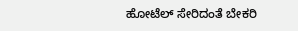ಹೋಟೆಲ್ ಸೇರಿದಂತೆ ಬೇಕರಿ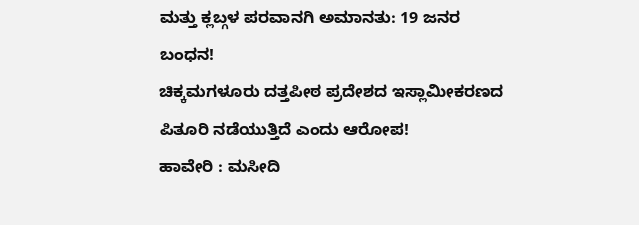ಮತ್ತು ಕ್ಲಬ್ಗಳ ಪರವಾನಗಿ ಅಮಾನತು: 19 ಜನರ ಬಂಧನ!
ಚಿಕ್ಕಮಗಳೂರು ದತ್ತಪೀಠ ಪ್ರದೇಶದ ಇಸ್ಲಾಮೀಕರಣದ ಪಿತೂರಿ ನಡೆಯುತ್ತಿದೆ ಎಂದು ಆರೋಪ!
ಹಾವೇರಿ : ಮಸೀದಿ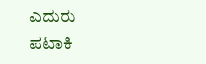ಎದುರು ಪಟಾಕಿ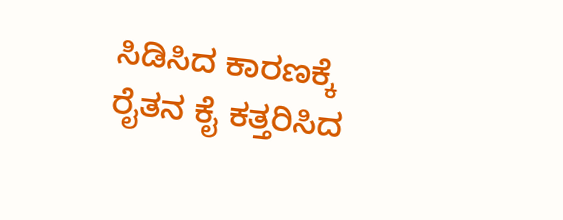ಸಿಡಿಸಿದ ಕಾರಣಕ್ಕೆ ರೈತನ ಕೈ ಕತ್ತರಿಸಿದ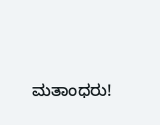ಮತಾಂಧರು!